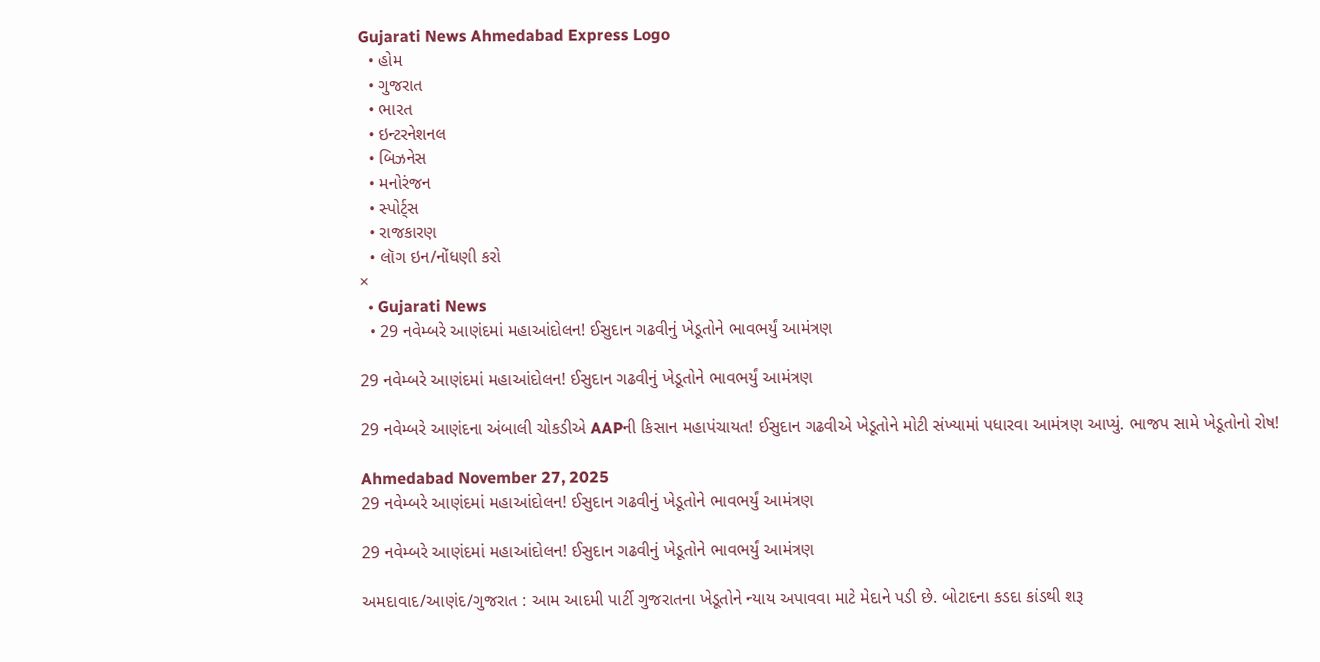Gujarati News Ahmedabad Express Logo
  • હોમ
  • ગુજરાત
  • ભારત
  • ઇન્ટરનેશનલ
  • બિઝનેસ
  • મનોરંજન
  • સ્પોર્ટ્સ
  • રાજકારણ
  • લૉગ ઇન/નોંધણી કરો
×
  • Gujarati News
  • 29 નવેમ્બરે આણંદમાં મહાઆંદોલન! ઈસુદાન ગઢવીનું ખેડૂતોને ભાવભર્યું આમંત્રણ

29 નવેમ્બરે આણંદમાં મહાઆંદોલન! ઈસુદાન ગઢવીનું ખેડૂતોને ભાવભર્યું આમંત્રણ

29 નવેમ્બરે આણંદના અંબાલી ચોકડીએ AAPની કિસાન મહાપંચાયત! ઈસુદાન ગઢવીએ ખેડૂતોને મોટી સંખ્યામાં પધારવા આમંત્રણ આપ્યું. ભાજપ સામે ખેડૂતોનો રોષ!

Ahmedabad November 27, 2025
29 નવેમ્બરે આણંદમાં મહાઆંદોલન! ઈસુદાન ગઢવીનું ખેડૂતોને ભાવભર્યું આમંત્રણ

29 નવેમ્બરે આણંદમાં મહાઆંદોલન! ઈસુદાન ગઢવીનું ખેડૂતોને ભાવભર્યું આમંત્રણ

અમદાવાદ/આણંદ/ગુજરાત : આમ આદમી પાર્ટી ગુજરાતના ખેડૂતોને ન્યાય અપાવવા માટે મેદાને પડી છે. બોટાદના કડદા કાંડથી શરૂ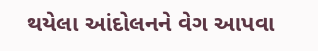થયેલા આંદોલનને વેગ આપવા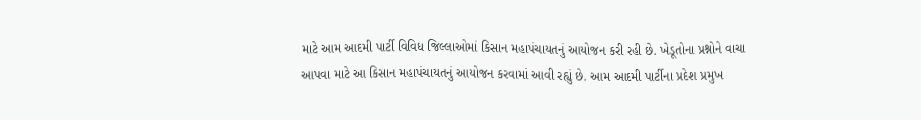માટે આમ આદમી પાર્ટી વિવિધ જિલ્લાઓમાં કિસાન મહાપંચાયતનું આયોજન કરી રહી છે. ખેડૂતોના પ્રશ્નોને વાચા આપવા માટે આ કિસાન મહાપંચાયતનું આયોજન કરવામાં આવી રહ્યું છે. આમ આદમી પાર્ટીના પ્રદેશ પ્રમુખ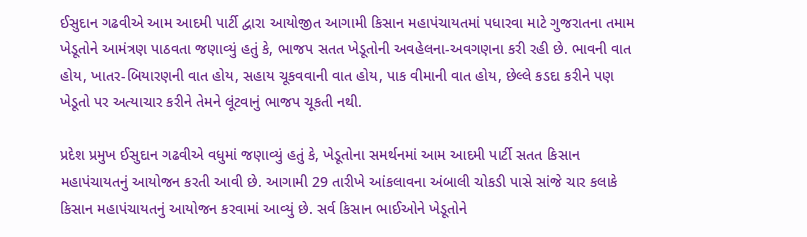ઈસુદાન ગઢવીએ આમ આદમી પાર્ટી દ્વારા આયોજીત આગામી કિસાન મહાપંચાયતમાં પધારવા માટે ગુજરાતના તમામ ખેડૂતોને આમંત્રણ પાઠવતા જણાવ્યું હતું કે, ભાજપ સતત ખેડૂતોની અવહેલના-અવગણના કરી રહી છે. ભાવની વાત હોય, ખાતર-બિયારણની વાત હોય, સહાય ચૂકવવાની વાત હોય, પાક વીમાની વાત હોય, છેલ્લે કડદા કરીને પણ ખેડૂતો પર અત્યાચાર કરીને તેમને લૂંટવાનું ભાજપ ચૂકતી નથી.

પ્રદેશ પ્રમુખ ઈસુદાન ગઢવીએ વધુમાં જણાવ્યું હતું કે, ખેડૂતોના સમર્થનમાં આમ આદમી પાર્ટી સતત કિસાન મહાપંચાયતનું આયોજન કરતી આવી છે. આગામી 29 તારીખે આંકલાવના અંબાલી ચોકડી પાસે સાંજે ચાર કલાકે કિસાન મહાપંચાયતનું આયોજન કરવામાં આવ્યું છે. સર્વ કિસાન ભાઈઓને ખેડૂતોને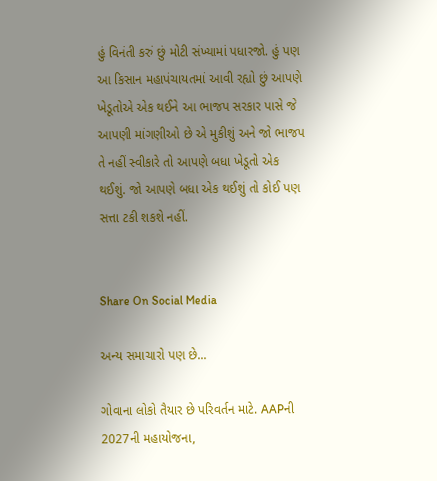હું વિનંતી કરું છું મોટી સંખ્યામાં પધારજો. હું પણ આ કિસાન મહાપંચાયતમાં આવી રહ્યો છું આપણે ખેડૂતોએ એક થઈને આ ભાજપ સરકાર પાસે જે આપણી માંગણીઓ છે એ મુકીશું અને જો ભાજપ તે નહીં સ્વીકારે તો આપણે બધા ખેડૂતો એક થઈશું. જો આપણે બધા એક થઈશું તો કોઈ પણ સત્તા ટકી શકશે નહીં.


Share On Social Media

અન્ય સમાચારો પણ છે...

ગોવાના લોકો તૈયાર છે પરિવર્તન માટે. AAPની 2027ની મહાયોજના,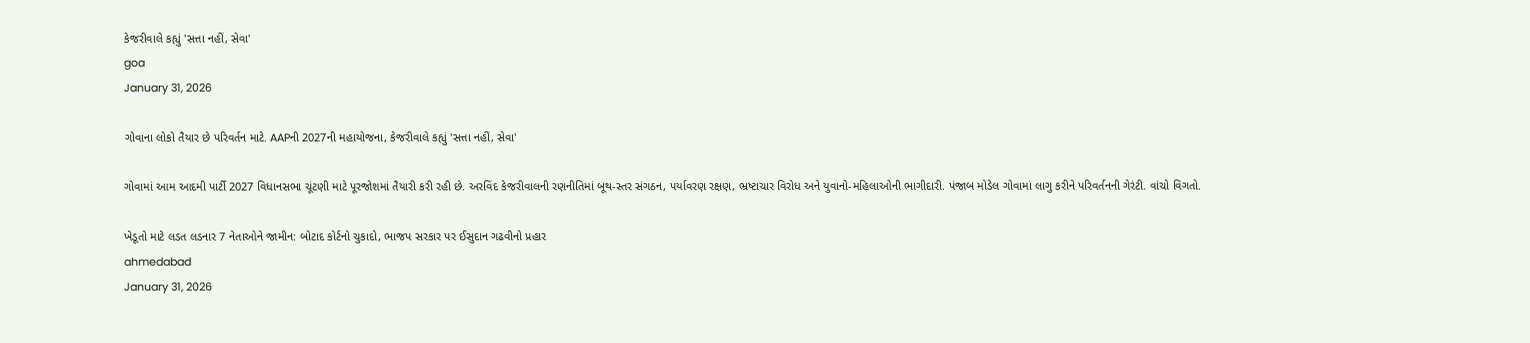કેજરીવાલે કહ્યું 'સત્તા નહીં, સેવા'
goa
January 31, 2026

ગોવાના લોકો તૈયાર છે પરિવર્તન માટે. AAPની 2027ની મહાયોજના, કેજરીવાલે કહ્યું 'સત્તા નહીં, સેવા'

ગોવામાં આમ આદમી પાર્ટી 2027 વિધાનસભા ચૂંટણી માટે પૂરજોશમાં તૈયારી કરી રહી છે. અરવિંદ કેજરીવાલની રણનીતિમાં બૂથ-સ્તર સંગઠન, પર્યાવરણ રક્ષણ, ભ્રષ્ટાચાર વિરોધ અને યુવાનો-મહિલાઓની ભાગીદારી. પંજાબ મોડેલ ગોવામાં લાગુ કરીને પરિવર્તનની ગેરંટી. વાંચો વિગતો.

ખેડૂતો માટે લડત લડનાર 7 નેતાઓને જામીન: બોટાદ કોર્ટનો ચુકાદો, ભાજપ સરકાર પર ઈસુદાન ગઢવીનો પ્રહાર
ahmedabad
January 31, 2026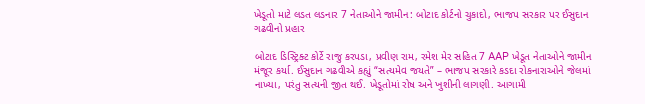ખેડૂતો માટે લડત લડનાર 7 નેતાઓને જામીન: બોટાદ કોર્ટનો ચુકાદો, ભાજપ સરકાર પર ઈસુદાન ગઢવીનો પ્રહાર

બોટાદ ડિસ્ટ્રિક્ટ કોર્ટે રાજુ કરપડા, પ્રવીણ રામ, રમેશ મેર સહિત 7 AAP ખેડૂત નેતાઓને જામીન મંજૂર કર્યા. ઈસુદાન ગઢવીએ કહ્યું “સત્યમેવ જયતે” – ભાજપ સરકારે કડદા રોકનારાઓને જેલમાં નાખ્યા, પરંતુ સત્યની જીત થઈ. ખેડૂતોમાં રોષ અને ખુશીની લાગણી. આગામી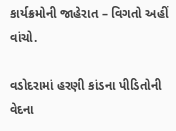કાર્યક્રમોની જાહેરાત – વિગતો અહીં વાંચો.

વડોદરામાં હરણી કાંડના પીડિતોની વેદના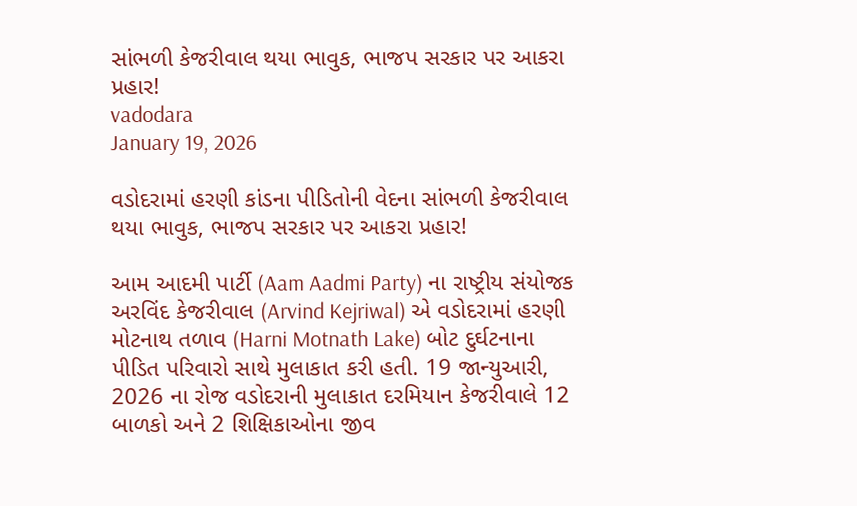સાંભળી કેજરીવાલ થયા ભાવુક, ભાજપ સરકાર પર આકરા પ્રહાર!
vadodara
January 19, 2026

વડોદરામાં હરણી કાંડના પીડિતોની વેદના સાંભળી કેજરીવાલ થયા ભાવુક, ભાજપ સરકાર પર આકરા પ્રહાર!

આમ આદમી પાર્ટી (Aam Aadmi Party) ના રાષ્ટ્રીય સંયોજક અરવિંદ કેજરીવાલ (Arvind Kejriwal) એ વડોદરામાં હરણી મોટનાથ તળાવ (Harni Motnath Lake) બોટ દુર્ઘટનાના પીડિત પરિવારો સાથે મુલાકાત કરી હતી. 19 જાન્યુઆરી, 2026 ના રોજ વડોદરાની મુલાકાત દરમિયાન કેજરીવાલે 12 બાળકો અને 2 શિક્ષિકાઓના જીવ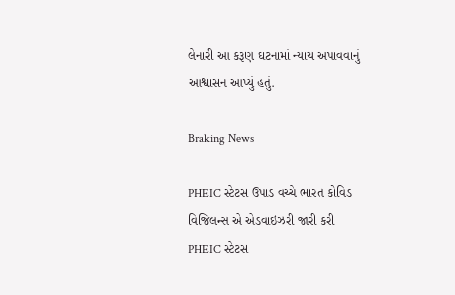લેનારી આ કરૂણ ઘટનામાં ન્યાય અપાવવાનું આશ્વાસન આપ્યું હતું.

Braking News

PHEIC સ્ટેટસ ઉપાડ વચ્ચે ભારત કોવિડ વિજિલન્સ એ એડવાઇઝરી જારી કરી
PHEIC સ્ટેટસ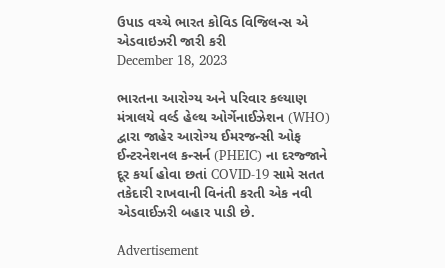ઉપાડ વચ્ચે ભારત કોવિડ વિજિલન્સ એ એડવાઇઝરી જારી કરી
December 18, 2023

ભારતના આરોગ્ય અને પરિવાર કલ્યાણ મંત્રાલયે વર્લ્ડ હેલ્થ ઓર્ગેનાઈઝેશન (WHO) દ્વારા જાહેર આરોગ્ય ઈમરજન્સી ઓફ ઈન્ટરનેશનલ કન્સર્ન (PHEIC) ના દરજ્જાને દૂર કર્યા હોવા છતાં COVID-19 સામે સતત તકેદારી રાખવાની વિનંતી કરતી એક નવી એડવાઈઝરી બહાર પાડી છે.

Advertisement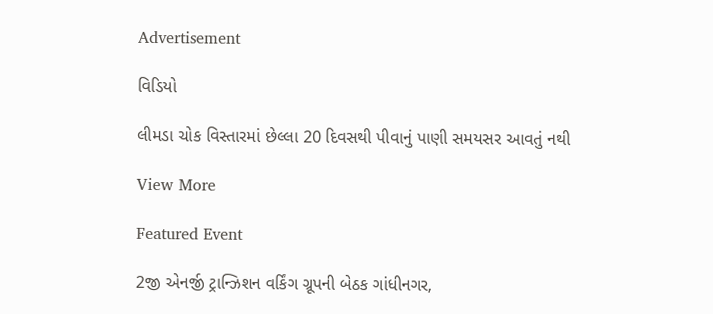Advertisement

વિડિયો

લીમડા ચોક વિસ્તારમાં છેલ્લા 20 દિવસથી પીવાનું પાણી સમયસર આવતું નથી

View More

Featured Event

2જી એનર્જી ટ્રાન્ઝિશન વર્કિંગ ગ્રૂપની બેઠક ગાંધીનગર,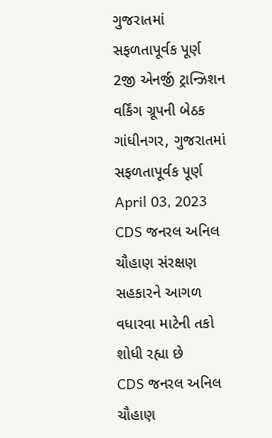ગુજરાતમાં સફળતાપૂર્વક પૂર્ણ
2જી એનર્જી ટ્રાન્ઝિશન વર્કિંગ ગ્રૂપની બેઠક ગાંધીનગર, ગુજરાતમાં સફળતાપૂર્વક પૂર્ણ
April 03, 2023
CDS જનરલ અનિલ ચૌહાણ સંરક્ષણ સહકારને આગળ વધારવા માટેની તકો શોધી રહ્યા છે
CDS જનરલ અનિલ ચૌહાણ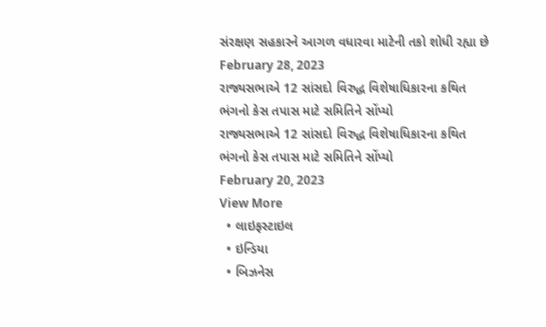સંરક્ષણ સહકારને આગળ વધારવા માટેની તકો શોધી રહ્યા છે
February 28, 2023
રાજ્યસભાએ 12 સાંસદો વિરુદ્ધ વિશેષાધિકારના કથિત ભંગનો કેસ તપાસ માટે સમિતિને સોંપ્યો
રાજ્યસભાએ 12 સાંસદો વિરુદ્ધ વિશેષાધિકારના કથિત ભંગનો કેસ તપાસ માટે સમિતિને સોંપ્યો
February 20, 2023
View More
  • લાઇફસ્ટાઇલ
  • ઇન્ડિયા
  • બિઝનેસ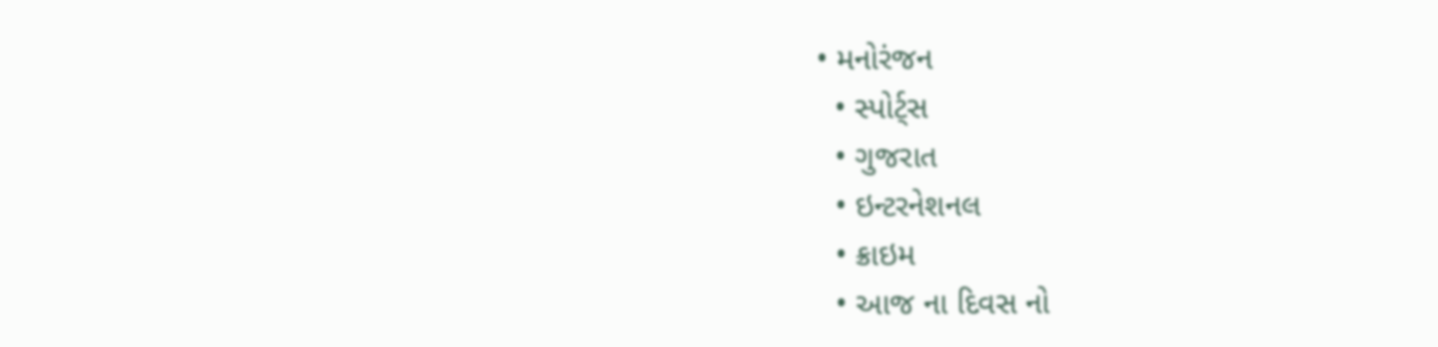• મનોરંજન
  • સ્પોર્ટ્સ
  • ગુજરાત
  • ઇન્ટરનેશનલ
  • ક્રાઇમ
  • આજ ના દિવસ નો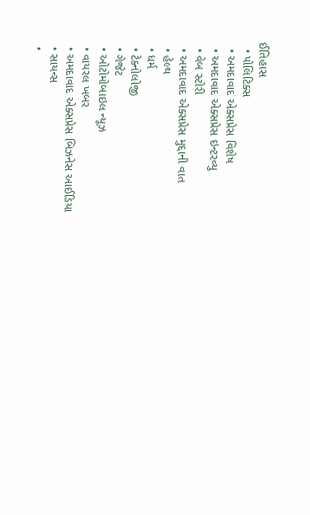ઈતિહાસ
  • પોલિટિક્સ
  • અમદાવાદ એક્સપ્રેસ વિશેષ
  • અમદાવાદ એક્સપ્રેસ ઇન્ટરવ્યુ
  • વેબ સ્ટોરી
  • અમદાવાદ એક્સપ્રેસ મુદ્દાની વાત
  • હેલ્થ
  • ધર્મ
  • ટેક્નોલોજી
  • ગેજેટ
  • ઓટોમોબાઇલ ન્યૂઝ
  • વાયરલ ખબર
  • અમદાવાદ એક્સપ્રેસ બિઝનેસ આઈડિયા
  • સાયન્સ
  •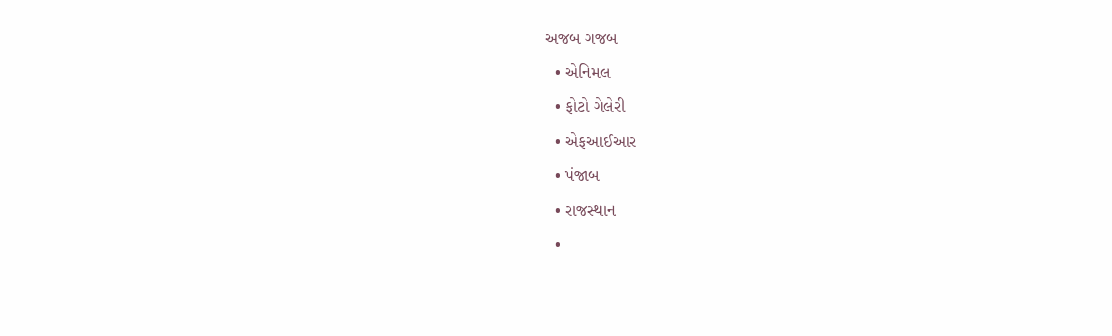અજબ ગજબ
  • એનિમલ
  • ફોટો ગેલેરી
  • એફઆઈઆર
  • પંજાબ
  • રાજસ્થાન
  •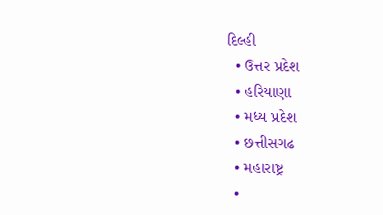દિલ્હી
  • ઉત્તર પ્રદેશ
  • હરિયાણા
  • મધ્ય પ્રદેશ
  • છત્તીસગઢ
  • મહારાષ્ટ્ર
  •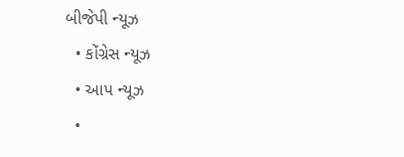બીજેપી ન્યૂઝ
  • કોંગ્રેસ ન્યૂઝ
  • આપ ન્યૂઝ
  •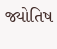જ્યોતિષ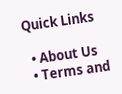Quick Links

  • About Us
  • Terms and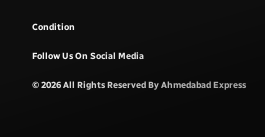Condition

Follow Us On Social Media

© 2026 All Rights Reserved By Ahmedabad Express